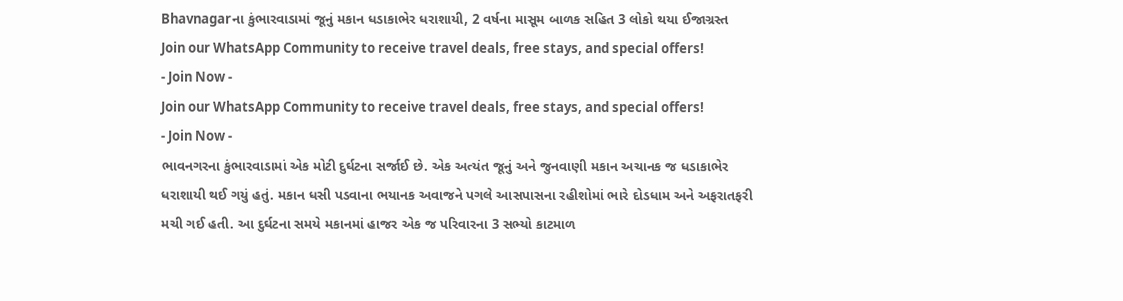Bhavnagarના કુંભારવાડામાં જૂનું મકાન ધડાકાભેર ધરાશાયી, 2 વર્ષના માસૂમ બાળક સહિત 3 લોકો થયા ઈજાગ્રસ્ત
Join our WhatsApp Community to receive travel deals, free stays, and special offers!
- Join Now -
Join our WhatsApp Community to receive travel deals, free stays, and special offers!
- Join Now -
ભાવનગરના કુંભારવાડામાં એક મોટી દુર્ઘટના સર્જાઈ છે. એક અત્યંત જૂનું અને જુનવાણી મકાન અચાનક જ ધડાકાભેર ધરાશાયી થઈ ગયું હતું. મકાન ધસી પડવાના ભયાનક અવાજને પગલે આસપાસના રહીશોમાં ભારે દોડધામ અને અફરાતફરી મચી ગઈ હતી. આ દુર્ઘટના સમયે મકાનમાં હાજર એક જ પરિવારના 3 સભ્યો કાટમાળ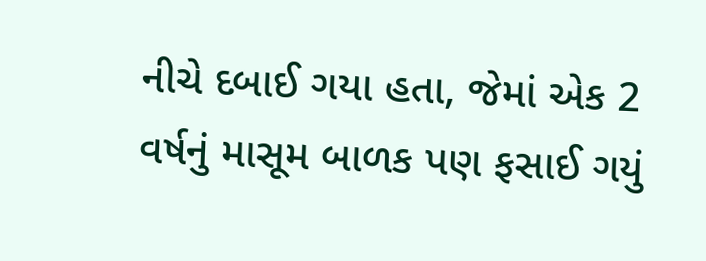નીચે દબાઈ ગયા હતા, જેમાં એક 2 વર્ષનું માસૂમ બાળક પણ ફસાઈ ગયું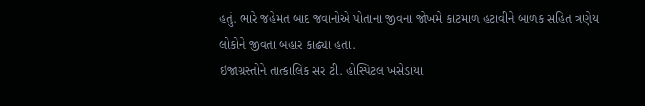હતું. ભારે જહેમત બાદ જવાનોએ પોતાના જીવના જોખમે કાટમાળ હટાવીને બાળક સહિત ત્રણેય લોકોને જીવતા બહાર કાઢ્યા હતા.
ઇજાગ્રસ્તોને તાત્કાલિક સર ટી. હોસ્પિટલ ખસેડાયા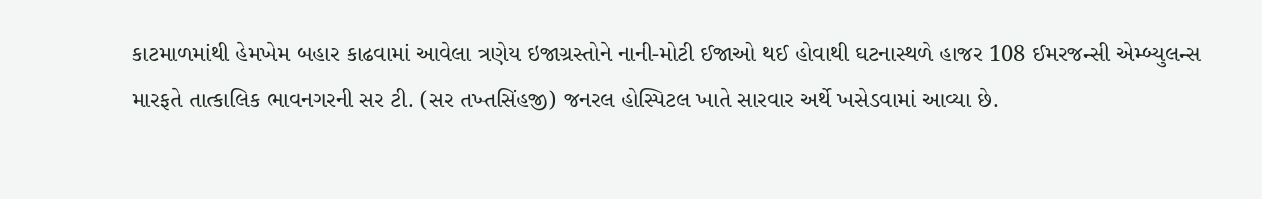કાટમાળમાંથી હેમખેમ બહાર કાઢવામાં આવેલા ત્રણેય ઇજાગ્રસ્તોને નાની-મોટી ઈજાઓ થઈ હોવાથી ઘટનાસ્થળે હાજર 108 ઈમરજન્સી એમ્બ્યુલન્સ મારફતે તાત્કાલિક ભાવનગરની સર ટી. (સર તખ્તસિંહજી) જનરલ હોસ્પિટલ ખાતે સારવાર અર્થે ખસેડવામાં આવ્યા છે.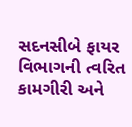સદનસીબે ફાયર વિભાગની ત્વરિત કામગીરી અને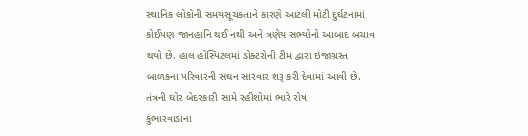સ્થાનિક લોકોની સમયસૂચકતાને કારણે આટલી મોટી દુર્ઘટનામાં કોઈપણ જાનહાનિ થઈ નથી અને ત્રણેય સભ્યોનો આબાદ બચાવ થયો છે. હાલ હોસ્પિટલમાં ડોક્ટરોની ટીમ દ્વારા ઇજાગ્રસ્ત બાળકના પરિવારની સઘન સારવાર શરૂ કરી દેવામાં આવી છે.
તંત્રની ઘોર બેદરકારી સામે રહીશોમાં ભારે રોષ
કુંભારવાડાના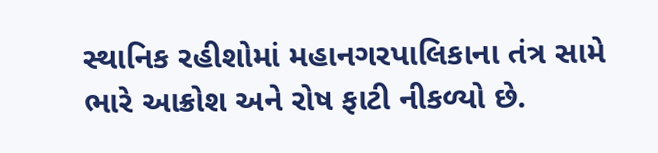સ્થાનિક રહીશોમાં મહાનગરપાલિકાના તંત્ર સામે ભારે આક્રોશ અને રોષ ફાટી નીકળ્યો છે.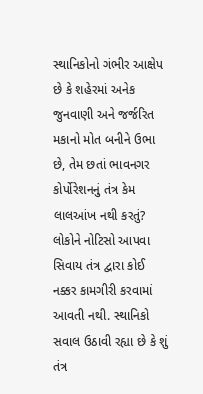સ્થાનિકોનો ગંભીર આક્ષેપ છે કે શહેરમાં અનેક જુનવાણી અને જર્જરિત મકાનો મોત બનીને ઉભા છે, તેમ છતાં ભાવનગર કોર્પોરેશનનું તંત્ર કેમ લાલઆંખ નથી કરતું? લોકોને નોટિસો આપવા સિવાય તંત્ર દ્વારા કોઈ નક્કર કામગીરી કરવામાં આવતી નથી. સ્થાનિકો સવાલ ઉઠાવી રહ્યા છે કે શું તંત્ર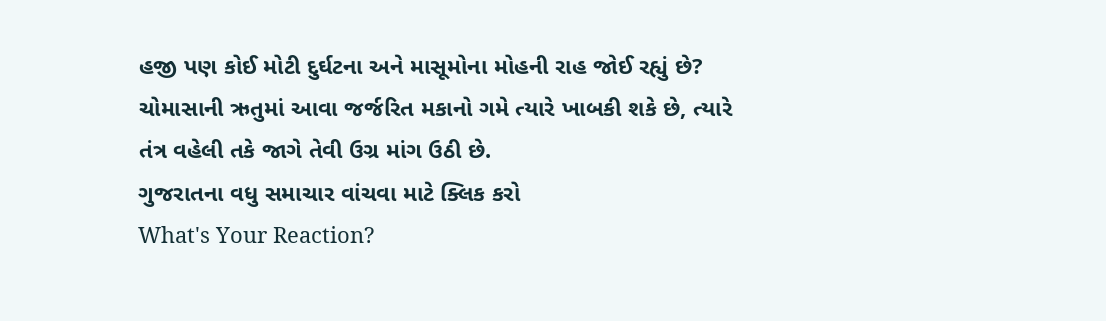હજી પણ કોઈ મોટી દુર્ઘટના અને માસૂમોના મોહની રાહ જોઈ રહ્યું છે? ચોમાસાની ઋતુમાં આવા જર્જરિત મકાનો ગમે ત્યારે ખાબકી શકે છે, ત્યારે તંત્ર વહેલી તકે જાગે તેવી ઉગ્ર માંગ ઉઠી છે.
ગુજરાતના વધુ સમાચાર વાંચવા માટે ક્લિક કરો
What's Your Reaction?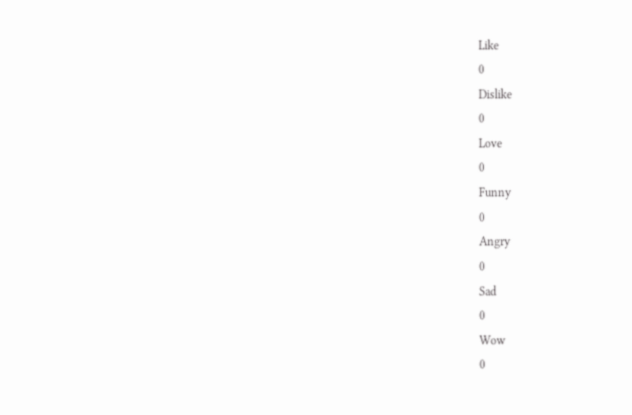Like
0
Dislike
0
Love
0
Funny
0
Angry
0
Sad
0
Wow
0